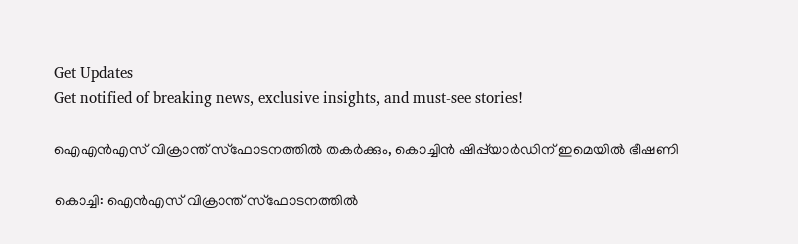Get Updates
Get notified of breaking news, exclusive insights, and must-see stories!

ഐഎന്‍എസ് വിക്രാന്ത് സ്‌ഫോടനത്തില്‍ തകര്‍ക്കും, കൊച്ചിന്‍ ഷിപ്പ്‌യാര്‍ഡിന് ഇമെയില്‍ ഭീഷണി

കൊച്ചി: ഐന്‍എസ് വിക്രാന്ത് സ്‌ഫോടനത്തില്‍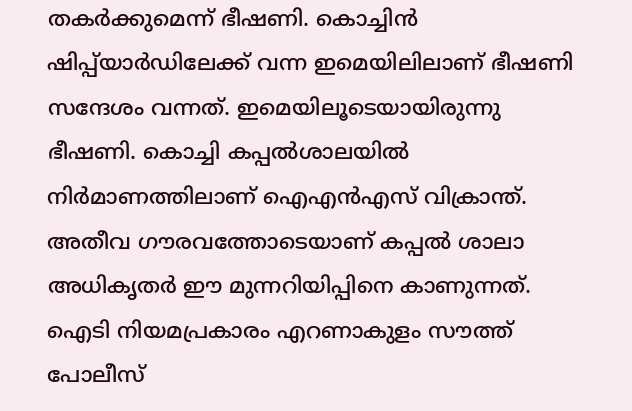തകര്‍ക്കുമെന്ന് ഭീഷണി. കൊച്ചിന്‍ ഷിപ്പ്‌യാര്‍ഡിലേക്ക് വന്ന ഇമെയിലിലാണ് ഭീഷണി സന്ദേശം വന്നത്. ഇമെയിലൂടെയായിരുന്നു ഭീഷണി. കൊച്ചി കപ്പല്‍ശാലയില്‍ നിര്‍മാണത്തിലാണ് ഐഎന്‍എസ് വിക്രാന്ത്. അതീവ ഗൗരവത്തോടെയാണ് കപ്പല്‍ ശാലാ അധികൃതര്‍ ഈ മുന്നറിയിപ്പിനെ കാണുന്നത്. ഐടി നിയമപ്രകാരം എറണാകുളം സൗത്ത് പോലീസ്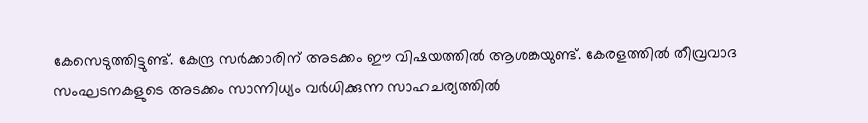കേസെടുത്തിട്ടുണ്ട്. കേന്ദ്ര സര്‍ക്കാരിന് അടക്കം ഈ വിഷയത്തില്‍ ആശങ്കയുണ്ട്. കേരളത്തില്‍ തീവ്രവാദ സംഘടനകളുടെ അടക്കം സാന്നിധ്യം വര്‍ധിക്കുന്ന സാഹചര്യത്തില്‍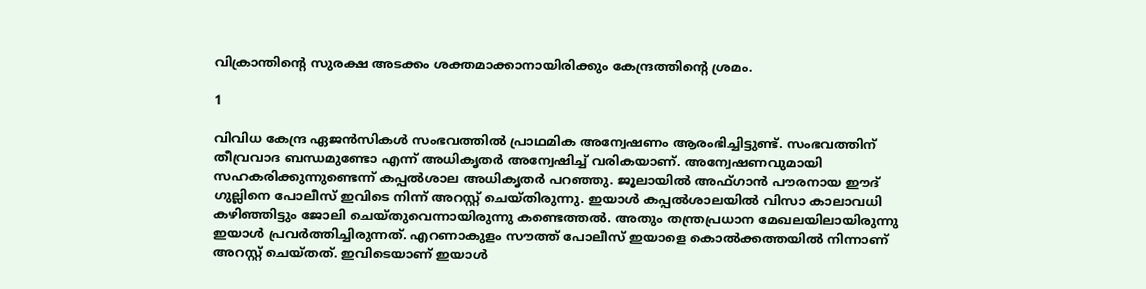വിക്രാന്തിന്റെ സുരക്ഷ അടക്കം ശക്തമാക്കാനായിരിക്കും കേന്ദ്രത്തിന്റെ ശ്രമം.

1

വിവിധ കേന്ദ്ര ഏജന്‍സികള്‍ സംഭവത്തില്‍ പ്രാഥമിക അന്വേഷണം ആരംഭിച്ചിട്ടുണ്ട്. സംഭവത്തിന് തീവ്രവാദ ബന്ധമുണ്ടോ എന്ന് അധികൃതര്‍ അന്വേഷിച്ച് വരികയാണ്. അന്വേഷണവുമായി സഹകരിക്കുന്നുണ്ടെന്ന് കപ്പല്‍ശാല അധികൃതര്‍ പറഞ്ഞു. ജൂലായില്‍ അഫ്ഗാന്‍ പൗരനായ ഈദ് ഗുല്ലിനെ പോലീസ് ഇവിടെ നിന്ന് അറസ്റ്റ് ചെയ്തിരുന്നു. ഇയാള്‍ കപ്പല്‍ശാലയില്‍ വിസാ കാലാവധി കഴിഞ്ഞിട്ടും ജോലി ചെയ്തുവെന്നായിരുന്നു കണ്ടെത്തല്‍. അതും തന്ത്രപ്രധാന മേഖലയിലായിരുന്നു ഇയാള്‍ പ്രവര്‍ത്തിച്ചിരുന്നത്. എറണാകുളം സൗത്ത് പോലീസ് ഇയാളെ കൊല്‍ക്കത്തയില്‍ നിന്നാണ് അറസ്റ്റ് ചെയ്തത്. ഇവിടെയാണ് ഇയാള്‍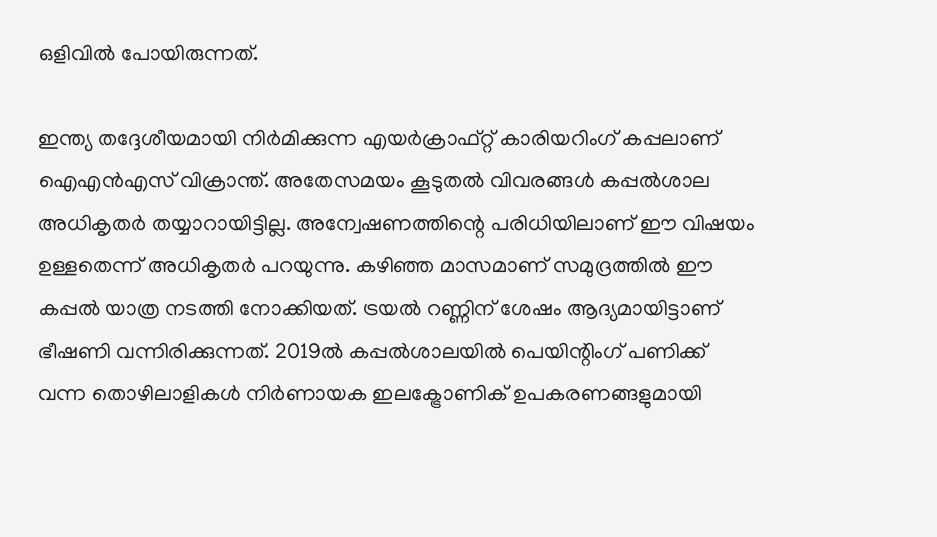ഒളിവില്‍ പോയിരുന്നത്.

ഇന്ത്യ തദ്ദേശീയമായി നിര്‍മിക്കുന്ന എയര്‍ക്രാഫ്റ്റ് കാരിയറിംഗ് കപ്പലാണ് ഐഎന്‍എസ് വിക്രാന്ത്. അതേസമയം കൂടുതല്‍ വിവരങ്ങള്‍ കപ്പല്‍ശാല അധികൃതര്‍ തയ്യാറായിട്ടില്ല. അന്വേഷണത്തിന്റെ പരിധിയിലാണ് ഈ വിഷയം ഉള്ളതെന്ന് അധികൃതര്‍ പറയുന്നു. കഴിഞ്ഞ മാസമാണ് സമുദ്രത്തില്‍ ഈ കപ്പല്‍ യാത്ര നടത്തി നോക്കിയത്. ട്രയല്‍ റണ്ണിന് ശേഷം ആദ്യമായിട്ടാണ് ഭീഷണി വന്നിരിക്കുന്നത്. 2019ല്‍ കപ്പല്‍ശാലയില്‍ പെയിന്റിംഗ് പണിക്ക് വന്ന തൊഴിലാളികള്‍ നിര്‍ണായക ഇലക്ട്രോണിക് ഉപകരണങ്ങളുമായി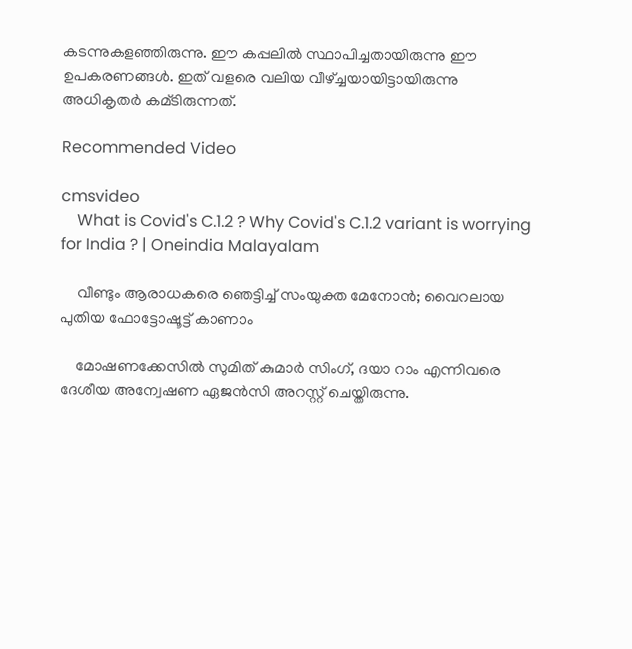കടന്നുകളഞ്ഞിരുന്നു. ഈ കപ്പലില്‍ സ്ഥാപിച്ചതായിരുന്നു ഈ ഉപകരണങ്ങള്‍. ഇത് വളരെ വലിയ വീഴ്ച്ചയായിട്ടായിരുന്നു അധികൃതര്‍ കമ്ടിരുന്നത്.

Recommended Video

cmsvideo
    What is Covid's C.1.2 ? Why Covid's C.1.2 variant is worrying for India ? | Oneindia Malayalam

    വീണ്ടും ആരാധകരെ ഞെട്ടിച്ച് സംയുക്ത മേനോന്‍; വൈറലായ പുതിയ ഫോട്ടോഷൂട്ട് കാണാം

    മോഷണക്കേസില്‍ സുമിത് കുമാര്‍ സിംഗ്, ദയാ റാം എന്നിവരെ ദേശീയ അന്വേഷണ ഏജന്‍സി അറസ്റ്റ് ചെയ്തിരുന്നു.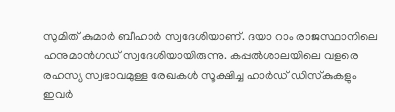സുമിത് കുമാര്‍ ബീഹാര്‍ സ്വദേശിയാണ്. ദയാ റാം രാജസ്ഥാനിലെ ഹനുമാന്‍ഗഡ് സ്വദേശിയായിരുന്നു. കപ്പല്‍ശാലയിലെ വളരെ രഹസ്യ സ്വഭാവമുള്ള രേഖകള്‍ സൂക്ഷിച്ച ഹാര്‍ഡ് ഡിസ്‌കുകളും ഇവര്‍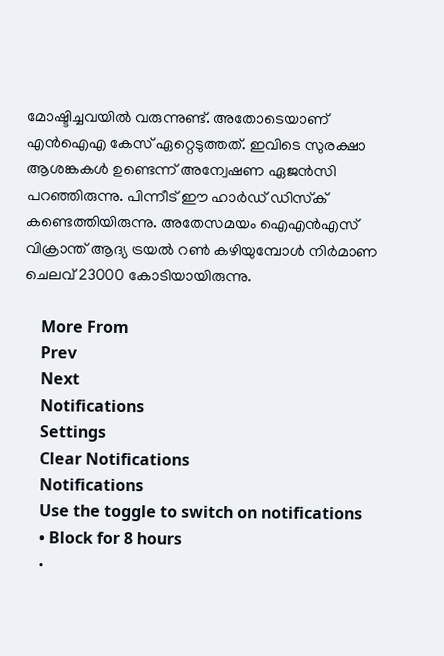മോഷ്ടിച്ചവയില്‍ വരുന്നുണ്ട്. അതോടെയാണ് എന്‍ഐഎ കേസ് ഏറ്റെടുത്തത്. ഇവിടെ സുരക്ഷാ ആശങ്കകള്‍ ഉണ്ടെന്ന് അന്വേഷണ ഏജന്‍സി പറഞ്ഞിരുന്നു. പിന്നീട് ഈ ഹാര്‍ഡ് ഡിസ്‌ക് കണ്ടെത്തിയിരുന്നു. അതേസമയം ഐഎന്‍എസ് വിക്രാന്ത് ആദ്യ ട്രയല്‍ റണ്‍ കഴിയുമ്പോള്‍ നിര്‍മാണ ചെലവ് 23000 കോടിയായിരുന്നു.

    More From
    Prev
    Next
    Notifications
    Settings
    Clear Notifications
    Notifications
    Use the toggle to switch on notifications
    • Block for 8 hours
    •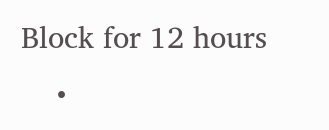Block for 12 hours
    •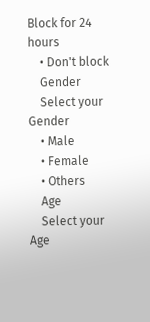Block for 24 hours
    • Don't block
    Gender
    Select your Gender
    • Male
    • Female
    • Others
    Age
    Select your Age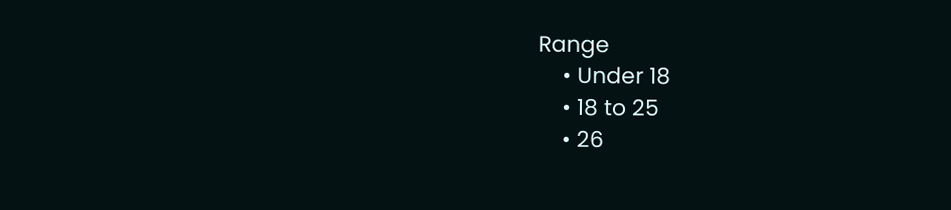Range
    • Under 18
    • 18 to 25
    • 26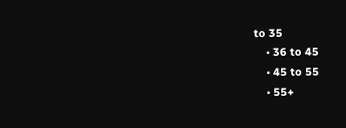to 35
    • 36 to 45
    • 45 to 55
    • 55+